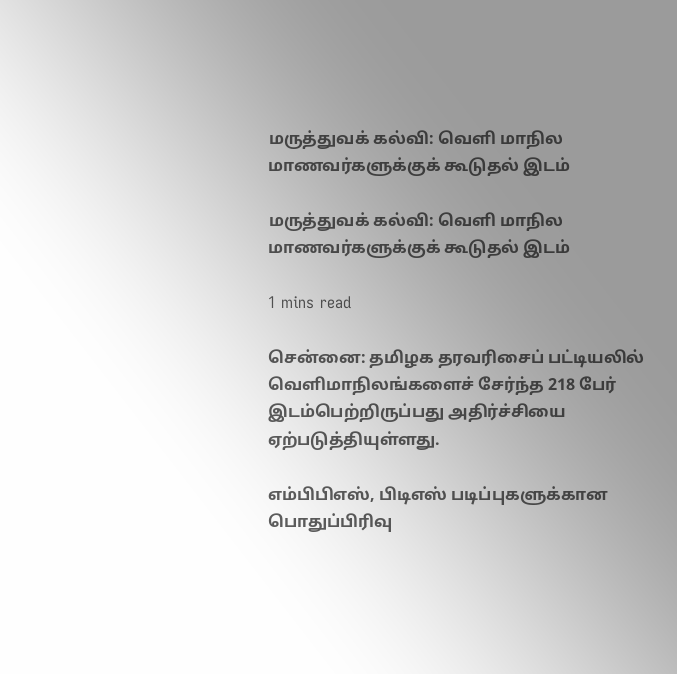மருத்துவக் கல்வி: வெளி மாநில மாணவர்களுக்குக் கூடுதல் இடம்

மருத்துவக் கல்வி: வெளி மாநில மாணவர்களுக்குக் கூடுதல் இடம்

1 mins read

சென்னை: தமிழக தரவரிசைப் பட்டியலில் வெளிமாநிலங்களைச் சேர்ந்த 218 பேர் இடம்பெற்றிருப்பது அதிர்ச்சியை ஏற்படுத்தியுள்ளது.

எம்பிபிஎஸ், பிடிஎஸ் படிப்புகளுக்கான பொதுப்பிரிவு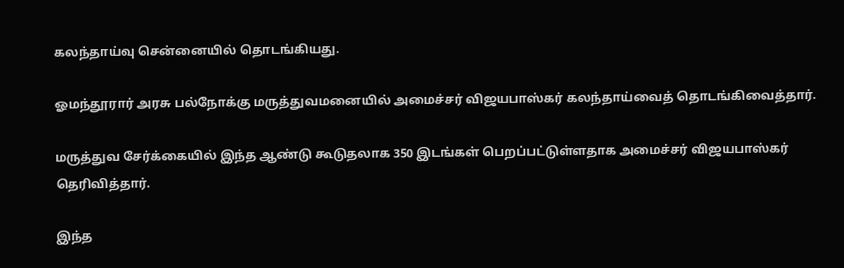கலந்தாய்வு சென்னையில் தொடங்கியது.

ஓமந்தூரார் அரசு பல்நோக்கு மருத்துவமனையில் அமைச்சர் விஜயபாஸ்கர் கலந்தாய்வைத் தொடங்கிவைத்தார்.

மருத்துவ சேர்க்கையில் இந்த ஆண்டு கூடுதலாக 350 இடங்கள் பெறப்பட்டுள்ளதாக அமைச்சர் விஜயபாஸ்கர் தெரிவித்தார்.

இந்த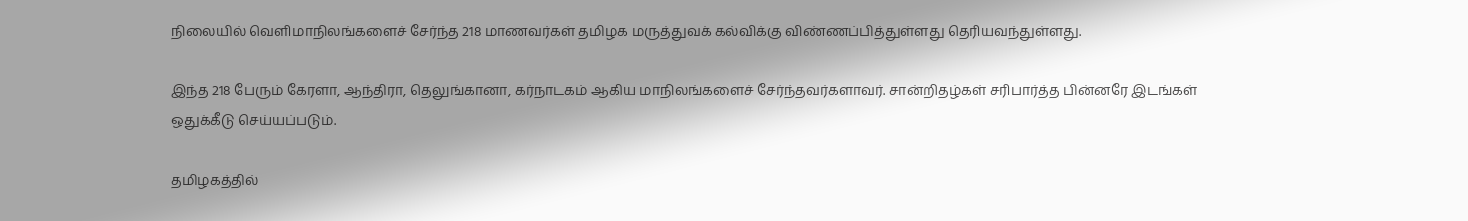நிலையில் வெளிமாநிலங்களைச் சேர்ந்த 218 மாணவர்கள் தமிழக மருத்துவக் கல்விக்கு விண்ணப்பித்துள்ளது தெரியவந்துள்ளது.

இந்த 218 பேரும் கேரளா, ஆந்திரா, தெலுங்கானா, கர்நாடகம் ஆகிய மாநிலங்களைச் சேர்ந்தவர்களாவர். சான்றிதழ்கள் சரிபார்த்த பின்னரே இடங்கள் ஒதுக்கீடு செய்யப்படும்.

தமிழகத்தில்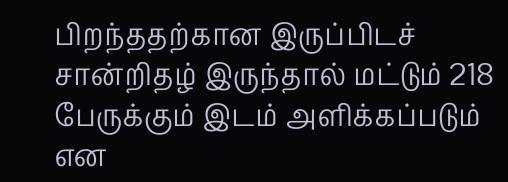பிறந்ததற்கான இருப்பிடச் சான்றிதழ் இருந்தால் மட்டும் 218 பேருக்கும் இடம் அளிக்கப்படும் என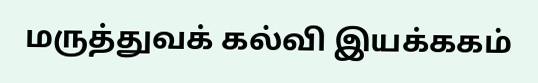மருத்துவக் கல்வி இயக்ககம்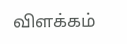விளக்கம்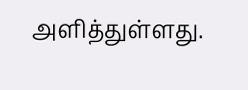அளித்துள்ளது.